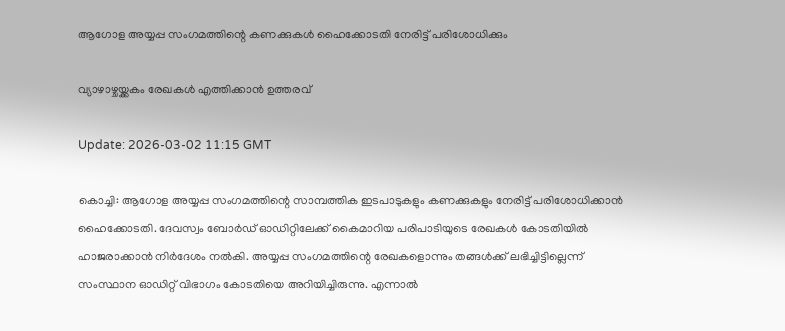ആഗോള അയ്യപ്പ സംഗമത്തിന്റെ കണക്കുകള്‍ ഹൈക്കോടതി നേരിട്ട് പരിശോധിക്കും

വ്യാഴാഴ്ചയ്ക്കകം രേഖകള്‍ എത്തിക്കാന്‍ ഉത്തരവ്

Update: 2026-03-02 11:15 GMT

കൊച്ചി: ആഗോള അയ്യപ്പ സംഗമത്തിന്റെ സാമ്പത്തിക ഇടപാടുകളും കണക്കുകളും നേരിട്ട് പരിശോധിക്കാന്‍ ഹൈക്കോടതി. ദേവസ്വം ബോര്‍ഡ് ഓഡിറ്റിലേക്ക് കൈമാറിയ പരിപാടിയുടെ രേഖകള്‍ കോടതിയില്‍ ഹാജരാക്കാന്‍ നിര്‍ദേശം നല്‍കി. അയ്യപ്പ സംഗമത്തിന്റെ രേഖകളൊന്നും തങ്ങള്‍ക്ക് ലഭിച്ചിട്ടില്ലെന്ന് സംസ്ഥാന ഓഡിറ്റ് വിഭാഗം കോടതിയെ അറിയിച്ചിരുന്നു. എന്നാല്‍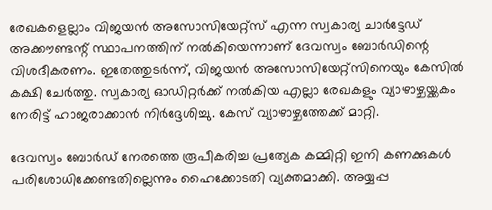രേഖകളെല്ലാം വിജയന്‍ അസോസിയേറ്റ്‌സ് എന്ന സ്വകാര്യ ചാര്‍ട്ടേഡ് അക്കൗണ്ടന്റ് സ്ഥാപനത്തിന് നല്‍കിയെന്നാണ് ദേവസ്വം ബോര്‍ഡിന്റെ വിശദീകരണം. ഇതേത്തുടര്‍ന്ന്, വിജയന്‍ അസോസിയേറ്റ്‌സിനെയും കേസില്‍ കക്ഷി ചേര്‍ത്തു. സ്വകാര്യ ഓഡിറ്റര്‍ക്ക് നല്‍കിയ എല്ലാ രേഖകളും വ്യാഴാഴ്ചയ്ക്കകം നേരിട്ട് ഹാജരാക്കാന്‍ നിര്‍ദ്ദേശിച്ചു. കേസ് വ്യാഴാഴ്ചത്തേക്ക് മാറ്റി.

ദേവസ്വം ബോര്‍ഡ് നേരത്തെ രൂപീകരിച്ച പ്രത്യേക കമ്മിറ്റി ഇനി കണക്കുകള്‍ പരിശോധിക്കേണ്ടതില്ലെന്നും ഹൈക്കോടതി വ്യക്തമാക്കി. അയ്യപ്പ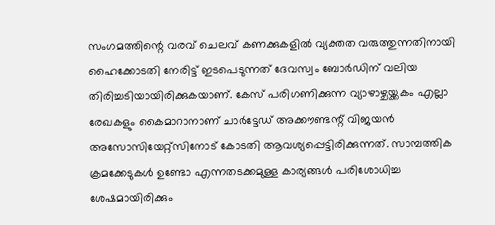സംഗമത്തിന്റെ വരവ് ചെലവ് കണക്കുകളില്‍ വ്യക്തത വരുത്തുന്നതിനായി ഹൈക്കോടതി നേരിട്ട് ഇടപെടുന്നത് ദേവസ്വം ബോര്‍ഡിന് വലിയ തിരിച്ചടിയായിരിക്കുകയാണ്. കേസ് പരിഗണിക്കുന്ന വ്യാഴാഴ്ചയ്ക്കകം എല്ലാ രേഖകളും കൈമാറാനാണ് ചാര്‍ട്ടേഡ് അക്കൗണ്ടന്റ് വിജയന്‍ അസോസിയേറ്റ്‌സിനോട് കോടതി ആവശ്യപ്പെട്ടിരിക്കുന്നത്. സാമ്പത്തിക ക്രമക്കേടുകള്‍ ഉണ്ടോ എന്നതടക്കമുള്ള കാര്യങ്ങള്‍ പരിശോധിച്ച ശേഷമായിരിക്കും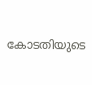കോടതിയുടെ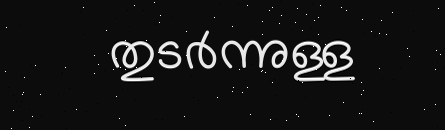തുടര്‍ന്നുള്ള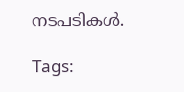നടപടികള്‍.

Tags: